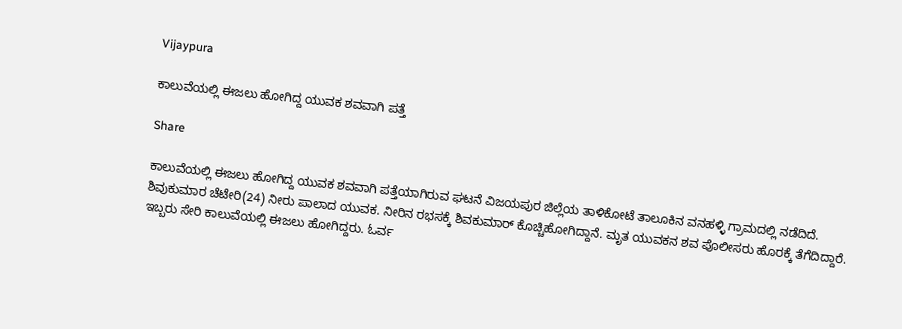Vijaypura

ಕಾಲುವೆಯಲ್ಲಿ ಈಜಲು ಹೋಗಿದ್ದ ಯುವಕ ಶವವಾಗಿ ಪತ್ತೆ

Share

ಕಾಲುವೆಯಲ್ಲಿ ಈಜಲು ಹೋಗಿದ್ದ ಯುವಕ ಶವವಾಗಿ ಪತ್ತೆಯಾಗಿರುವ ಘಟನೆ ವಿಜಯಪುರ ಜಿಲ್ಲೆಯ ತಾಳಿಕೋಟೆ ತಾಲೂಕಿನ ವನಹಳ್ಳಿ ಗ್ರಾಮದಲ್ಲಿ ನಡೆದಿದೆ. ಶಿವುಕುಮಾರ ಚೆಟೇರಿ(24) ನೀರು ಪಾಲಾದ ಯುವಕ. ನೀರಿನ ರಭಸಕ್ಕೆ ಶಿವಕುಮಾರ್ ಕೊಚ್ಚಿಹೋಗಿದ್ದಾನೆ. ಮೃತ ಯುವಕನ ಶವ ಪೊಲೀಸರು ಹೊರಕ್ಕೆ ತೆಗೆದಿದ್ದಾರೆ. ಇಬ್ಬರು ಸೇರಿ ಕಾಲುವೆಯಲ್ಲಿ ಈಜಲು ಹೋಗಿದ್ದರು. ಓರ್ವ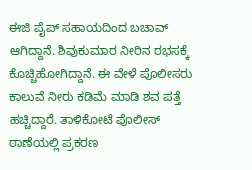ಈಜಿ ಪೈಪ್ ಸಹಾಯದಿಂದ ಬಚಾವ್ ಆಗಿದ್ದಾನೆ. ಶಿವುಕುಮಾರ ನೀರಿನ ರಭಸಕ್ಕೆ ಕೊಚ್ಚಿಹೋಗಿದ್ದಾನೆ. ಈ ವೇಳೆ ಪೊಲೀಸರು ಕಾಲುವೆ ನೀರು ಕಡಿಮೆ ಮಾಡಿ ಶವ ಪತ್ತೆ ಹಚ್ಚಿದ್ದಾರೆ. ತಾಳಿಕೋಟೆ ಪೊಲೀಸ್ ಠಾಣೆಯಲ್ಲಿ ಪ್ರಕರಣ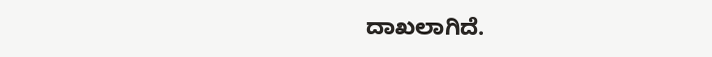ದಾಖಲಾಗಿದೆ.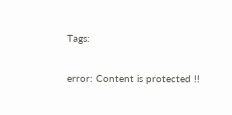Tags:

error: Content is protected !!